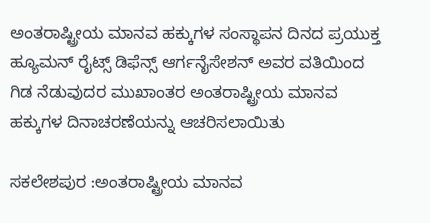ಅಂತರಾಷ್ಟ್ರೀಯ ಮಾನವ ಹಕ್ಕುಗಳ ಸಂಸ್ಥಾಪನ ದಿನದ ಪ್ರಯುಕ್ತ ಹ್ಯೂಮನ್ ರೈಟ್ಸ್ ಡಿಫೆನ್ಸ್ ಆರ್ಗನೈಸೇಶನ್ ಅವರ ವತಿಯಿಂದ  ಗಿಡ ನೆಡುವುದರ ಮುಖಾಂತರ ಅಂತರಾಷ್ಟ್ರೀಯ ಮಾನವ ಹಕ್ಕುಗಳ ದಿನಾಚರಣೆಯನ್ನು ಆಚರಿಸಲಾಯಿತು

ಸಕಲೇಶಪುರ :ಅಂತರಾಷ್ಟ್ರೀಯ ಮಾನವ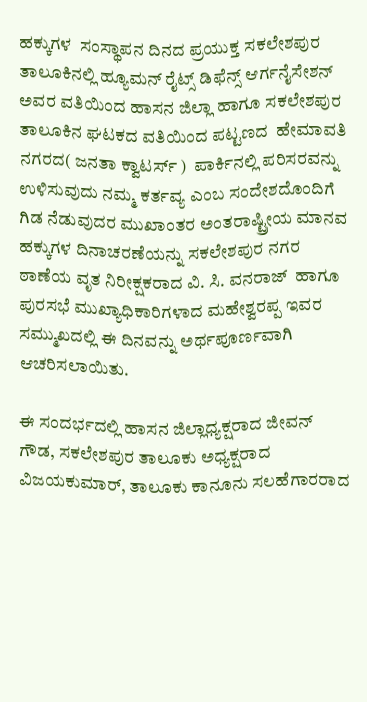ಹಕ್ಕುಗಳ  ಸಂಸ್ಥಾಪನ ದಿನದ ಪ್ರಯುಕ್ತ ಸಕಲೇಶಪುರ ತಾಲೂಕಿನಲ್ಲಿ ಹ್ಯೂಮನ್ ರೈಟ್ಸ್ ಡಿಫೆನ್ಸ್ ಆರ್ಗನೈಸೇಶನ್ ಅವರ ವತಿಯಿಂದ ಹಾಸನ ಜಿಲ್ಲಾ ಹಾಗೂ ಸಕಲೇಶಪುರ ತಾಲೂಕಿನ ಘಟಕದ ವತಿಯಿಂದ ಪಟ್ಟಣದ  ಹೇಮಾವತಿ ನಗರದ( ಜನತಾ ಕ್ವಾಟರ್ಸ್ )  ಪಾರ್ಕಿನಲ್ಲಿ ಪರಿಸರವನ್ನು ಉಳಿಸುವುದು ನಮ್ಮ ಕರ್ತವ್ಯ ಎಂಬ ಸಂದೇಶದೊಂದಿಗೆ ಗಿಡ ನೆಡುವುದರ ಮುಖಾಂತರ ಅಂತರಾಷ್ಟ್ರೀಯ ಮಾನವ ಹಕ್ಕುಗಳ ದಿನಾಚರಣೆಯನ್ನು ಸಕಲೇಶಪುರ ನಗರ ಠಾಣೆಯ ವೃತ ನಿರೀಕ್ಷಕರಾದ ವಿ. ಸಿ. ವನರಾಜ್  ಹಾಗೂ ಪುರಸಭೆ ಮುಖ್ಯಾಧಿಕಾರಿಗಳಾದ ಮಹೇಶ್ವರಪ್ಪ ಇವರ ಸಮ್ಮುಖದಲ್ಲಿ ಈ ದಿನವನ್ನು ಅರ್ಥಪೂರ್ಣವಾಗಿ ಆಚರಿಸಲಾಯಿತು.

ಈ ಸಂದರ್ಭದಲ್ಲಿ ಹಾಸನ ಜಿಲ್ಲಾಧ್ಯಕ್ಷರಾದ ಜೀವನ್ ಗೌಡ, ಸಕಲೇಶಪುರ ತಾಲೂಕು ಅಧ್ಯಕ್ಷರಾದ ವಿಜಯಕುಮಾರ್, ತಾಲೂಕು ಕಾನೂನು ಸಲಹೆಗಾರರಾದ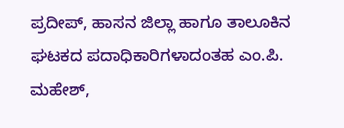ಪ್ರದೀಪ್, ಹಾಸನ ಜಿಲ್ಲಾ ಹಾಗೂ ತಾಲೂಕಿನ ಘಟಕದ ಪದಾಧಿಕಾರಿಗಳಾದಂತಹ ಎಂ.ಪಿ. ಮಹೇಶ್,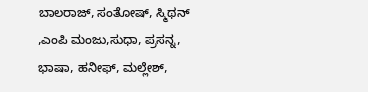ಬಾಲರಾಜ್, ಸಂತೋಷ್, ಸ್ಮಿಥನ್ ,ಎಂಪಿ ಮಂಜು,ಸುಧಾ, ಪ್ರಸನ್ನ, ಭಾಷಾ, ಹನೀಫ್, ಮಲ್ಲೇಶ್,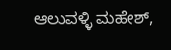ಆಲುವಳ್ಳಿ ಮಹೇಶ್,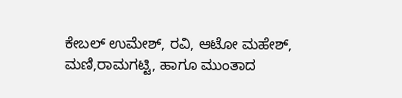ಕೇಬಲ್ ಉಮೇಶ್, ರವಿ, ಆಟೋ ಮಹೇಶ್, ಮಣಿ,ರಾಮಗಟ್ಟಿ, ಹಾಗೂ ಮುಂತಾದ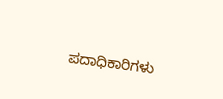ಪದಾಧಿಕಾರಿಗಳು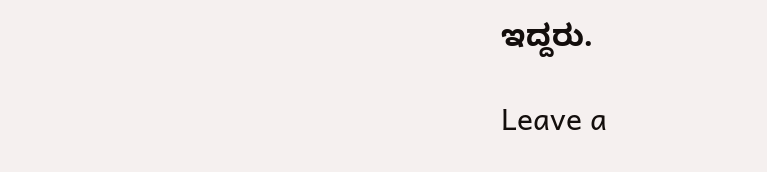ಇದ್ದರು.

Leave a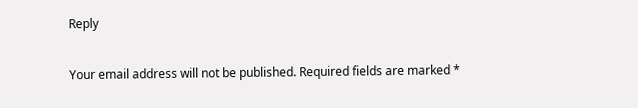Reply

Your email address will not be published. Required fields are marked *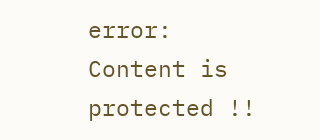error: Content is protected !!